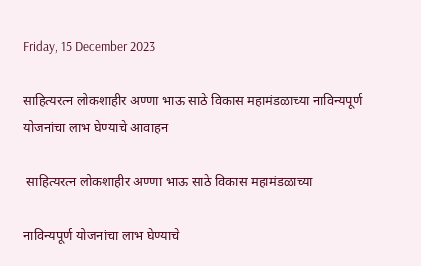Friday, 15 December 2023

साहित्यरत्न लोकशाहीर अण्णा भाऊ साठे विकास महामंडळाच्या नाविन्यपूर्ण योजनांचा लाभ घेण्याचे आवाहन

 साहित्यरत्न लोकशाहीर अण्णा भाऊ साठे विकास महामंडळाच्या

नाविन्यपूर्ण योजनांचा लाभ घेण्याचे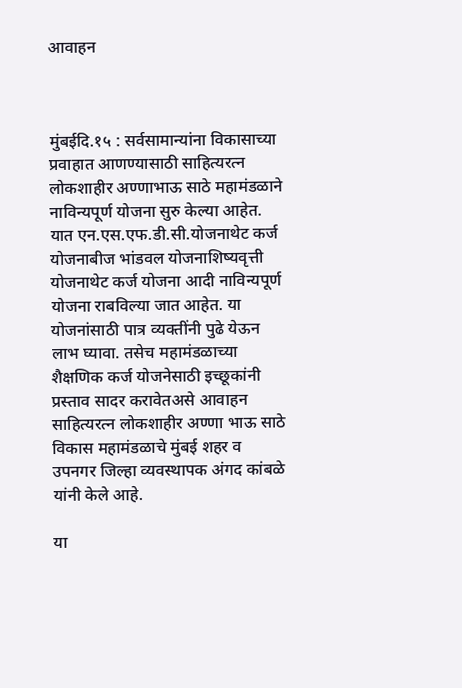आवाहन



मुंबईदि.१५ : सर्वसामान्यांना विकासाच्या प्रवाहात आणण्यासाठी साहित्यरत्न लोकशाहीर अण्णाभाऊ साठे महामंडळाने नाविन्यपूर्ण योजना सुरु केल्या आहेत. यात एन.एस.एफ.डी.सी.योजनाथेट कर्ज योजनाबीज भांडवल योजनाशिष्यवृत्ती योजनाथेट कर्ज योजना आदी नाविन्यपूर्ण योजना राबविल्या जात आहेत. या योजनांसाठी पात्र व्यक्तींनी पुढे येऊन लाभ घ्यावा. तसेच महामंडळाच्या शैक्षणिक कर्ज योजनेसाठी इच्छूकांनी प्रस्ताव सादर करावेतअसे आवाहन साहित्यरत्न लोकशाहीर अण्णा भाऊ साठे विकास महामंडळाचे मुंबई शहर व उपनगर जिल्हा व्यवस्थापक अंगद कांबळे यांनी केले आहे.

या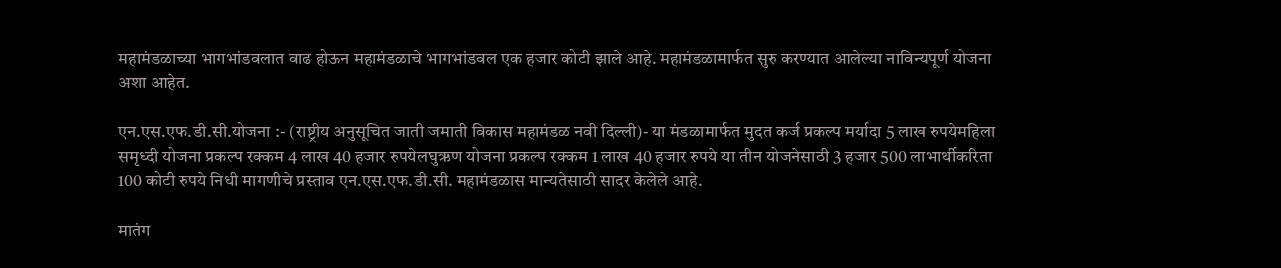महामंडळाच्या भागभांडवलात वाढ होऊन महामंडळाचे भागभांडवल एक हजार कोटी झाले आहे. महामंडळामार्फत सुरु करण्यात आलेल्या नाविन्यपूर्ण योजना अशा आहेत.

एन.एस.एफ.डी.सी.योजना :- (राष्ट्रीय अनुसूचित जाती जमाती विकास महामंडळ नवी दिल्ली)- या मंडळामार्फत मुदत कर्ज प्रकल्प मर्यादा 5 लाख रुपयेमहिला समृध्दी योजना प्रकल्प रक्कम 4 लाख 40 हजार रुपयेलघुऋण योजना प्रकल्प रक्कम 1 लाख 40 हजार रुपये या तीन योजनेसाठी 3 हजार 500 लाभार्थीकरिता 100 कोटी रुपये निधी मागणीचे प्रस्ताव एन.एस.एफ.डी.सी. महामंडळास मान्यतेसाठी सादर केलेले आहे.

मातंग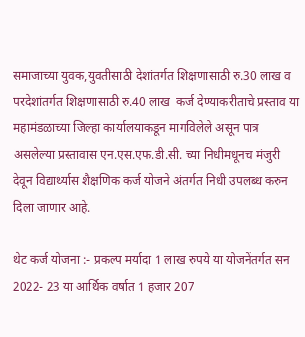समाजाच्या युवक,युवतीसाठी देशांतर्गत शिक्षणासाठी रु.30 लाख व परदेशांतर्गत शिक्षणासाठी रु.40 लाख  कर्ज देण्याकरीताचे प्रस्ताव या महामंडळाच्या जिल्हा कार्यालयाकडून मागविलेले असून पात्र असलेल्या प्रस्तावास एन.एस.एफ.डी.सी. च्या निधीमधूनच मंजुरी देवून विद्यार्थ्यास शैक्षणिक कर्ज योजने अंतर्गत निधी उपलब्ध करुन दिला जाणार आहे.

थेट कर्ज योजना :- प्रकल्प मर्यादा 1 लाख रुपये या योजनेंतर्गत सन 2022- 23 या आर्थिक वर्षात 1 हजार 207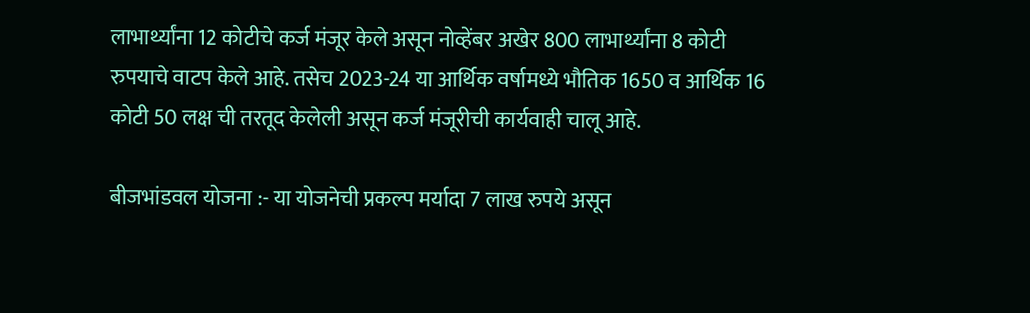लाभार्थ्यांना 12 कोटीचे कर्ज मंजूर केले असून नोव्हेंबर अखेर 800 लाभार्थ्यांना 8 कोटी रुपयाचे वाटप केले आहे. तसेच 2023-24 या आर्थिक वर्षामध्ये भौतिक 1650 व आर्थिक 16 कोटी 50 लक्ष ची तरतूद केलेली असून कर्ज मंजूरीची कार्यवाही चालू आहे.

बीजभांडवल योजना :- या योजनेची प्रकल्प मर्यादा 7 लाख रुपये असून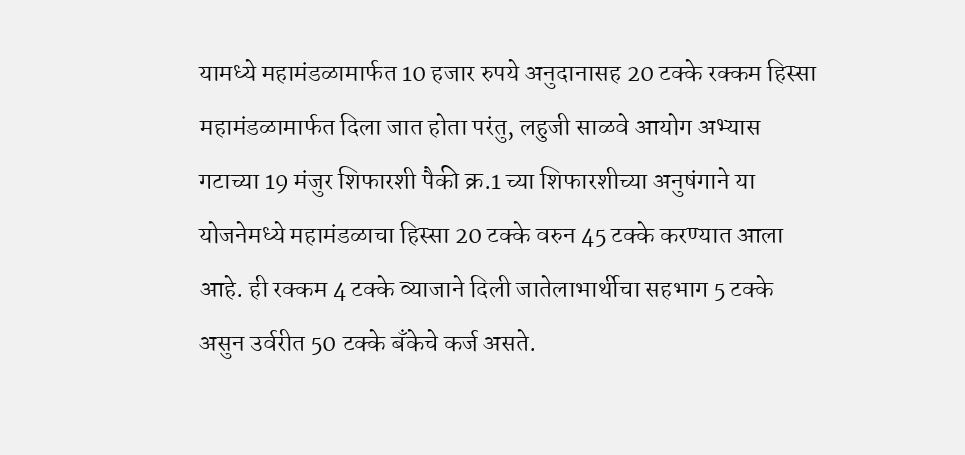यामध्ये महामंडळामार्फत 10 हजार रुपये अनुदानासह 20 टक्के रक्कम हिस्सा महामंडळामार्फत दिला जात होता परंतु, लहुजी साळवे आयोग अभ्यास गटाच्या 19 मंजुर शिफारशी पैकी क्र.1 च्या शिफारशीच्या अनुषंगाने या योजनेमध्ये महामंडळाचा हिस्सा 20 टक्के वरुन 45 टक्के करण्यात आला आहे. ही रक्कम 4 टक्के व्याजाने दिली जातेलाभार्थीचा सहभाग 5 टक्के असुन उर्वरीत 50 टक्के बँकेचे कर्ज असते.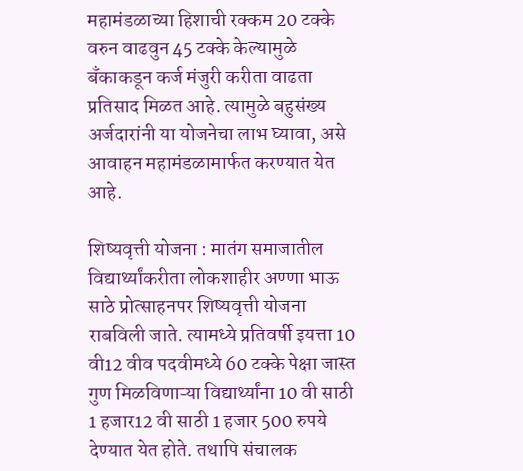महामंडळाच्या हिशाची रक्कम 20 टक्के वरुन वाढवुन 45 टक्के केल्यामुळे बँकाकडून कर्ज मंजुरी करीता वाढता प्रतिसाद मिळत आहे. त्यामुळे बहुसंख्य अर्जदारांनी या योजनेचा लाभ घ्यावा, असे आवाहन महामंडळामार्फत करण्यात येत आहे.

शिष्यवृत्ती योजना : मातंग समाजातील विद्यार्थ्यांकरीता लोकशाहीर अण्णा भाऊ साठे प्रोत्साहनपर शिष्यवृत्ती योजना राबविली जाते. त्यामध्ये प्रतिवर्षी इयत्ता 10 वी12 वीव पदवीमध्ये 60 टक्के पेक्षा जास्त गुण मिळविणाऱ्या विद्यार्थ्यांना 10 वी साठी 1 हजार12 वी साठी 1 हजार 500 रुपये देण्यात येत होते. तथापि संचालक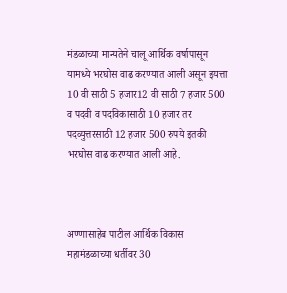मंडळाच्या मान्यतेने चालू आर्थिक वर्षापासून यामध्ये भरघोस वाढ करण्यात आली असून इयत्ता 10 वी साठी 5 हजार12 वी साठी 7 हजार 500 व पदवी व पदविकासाठी 10 हजार तर पदव्युत्तरसाठी 12 हजार 500 रुपये इतकी भरघोस वाढ करण्यात आली आहे.



अण्णासाहेब पाटील आर्थिक विकास महामंडळाच्या धर्तीवर 30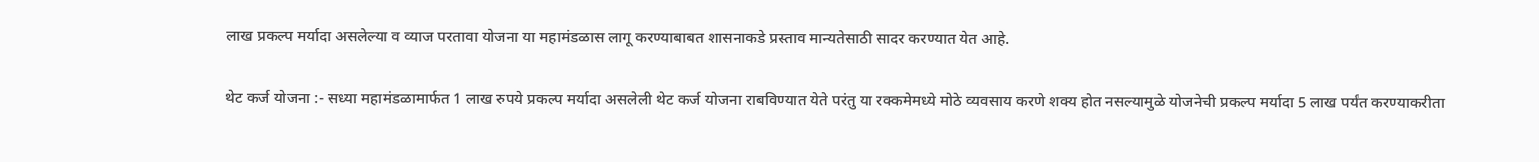लाख प्रकल्प मर्यादा असलेल्या व व्याज परतावा योजना या महामंडळास लागू करण्याबाबत शासनाकडे प्रस्ताव मान्यतेसाठी सादर करण्यात येत आहे.

थेट कर्ज योजना :- सध्या महामंडळामार्फत 1 लाख रुपये प्रकल्प मर्यादा असलेली थेट कर्ज योजना राबविण्यात येते परंतु या रक्कमेमध्ये मोठे व्यवसाय करणे शक्य होत नसल्यामुळे योजनेची प्रकल्प मर्यादा 5 लाख पर्यंत करण्याकरीता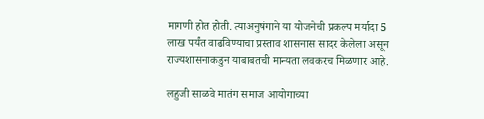मागणी होत होती. त्याअनुषंगाने या योजनेची प्रकल्प मर्यादा 5 लाख पर्यंत वाढविण्याचा प्रस्ताव शासनास सादर केलेला असून राज्यशासनाकडुन याबाबतची मान्यता लवकरच मिळणार आहे.

लहुजी साळवे मातंग समाज आयोगाच्या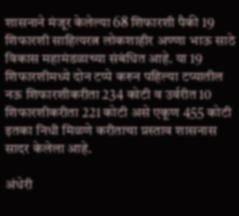शासनाने मंजूर केलेल्या 68 शिफारशी पैकी 19 शिफारशी साहित्यरत्न लोकशाहीर अण्णा भाऊ साठे विकास महामंडळाच्या संबंधित आहे. या 19 शिफारशीमध्ये दोन टप्पे करुन पहिल्या टप्यातील नऊ शिफारशीकरीता 234 कोटी व उर्वरीत 10 शिफारशीकरीता 221 कोटी असे एकूण 455 कोटी इतका निधी मिळणे करीताचा प्रस्ताव शासनास सादर केलेला आहे.

अंधेरी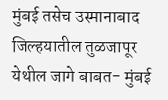मुंबई तसेच उस्मानाबाद जिल्हयातील तुळजापूर येथील जागे बाबत- मुंबई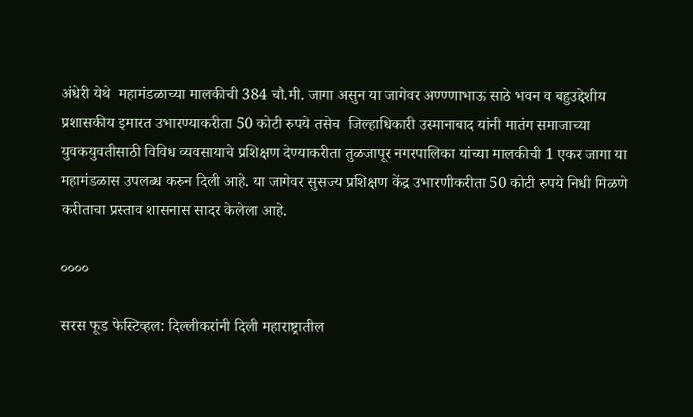अंधेरी येथे  महामंडळाच्या मालकीची 384 चौ.मी. जागा असुन या जागेवर अण्ण्णाभाऊ साठे भवन व बहुउद्देशीय प्रशासकीय इमारत उभारण्याकरीता 50 कोटी रुपये तसेच  जिल्हाधिकारी उस्मानाबाद यांनी मातंग समाजाच्या युवकयुवतीसाठी विविध व्यवसायाचे प्रशिक्षण देण्याकरीता तुळजापूर नगरपालिका यांच्या मालकीची 1 एकर जागा या महामंडळास उपलब्ध करुन दिली आहे. या जागेवर सुसज्य प्रशिक्षण केंद्र उभारणीकरीता 50 कोटी रुपये निधी मिळणे करीताचा प्रस्ताव शासनास सादर केलेला आहे.

००००

सरस फूड फेस्टिव्हल: दिल्लीकरांनी दिली महाराष्ट्रातील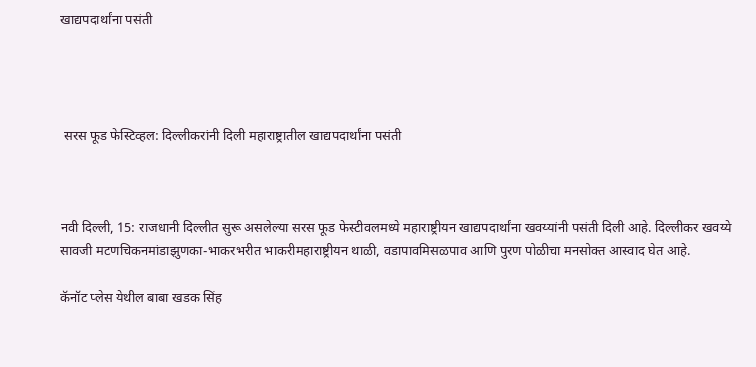खाद्यपदार्थांना पसंती




 सरस फूड फेस्टिव्हल: दिल्लीकरांनी दिली महाराष्ट्रातील खाद्यपदार्थांना पसंती



नवी दिल्ली, 15: राजधानी दिल्लीत सुरू असलेल्या सरस फूड फेस्टीवलमध्ये महाराष्ट्रीयन खाद्यपदार्थांना खवय्यांनी पसंती दिली आहे. दिल्लीकर खवय्ये सावजी मटणचिकनमांडाझुणका-भाकरभरीत भाकरीमहाराष्ट्रीयन थाळी, वडापावमिसळपाव आणि पुरण पोळीचा मनसोक्त आस्वाद घेत आहे.

कॅनॉट प्लेस येथील बाबा खडक सिंह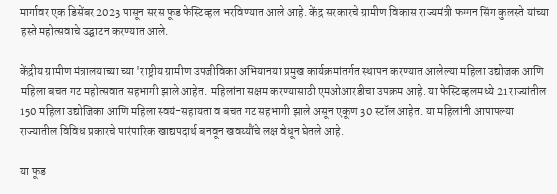मार्गावर एक डिसेंबर 2023 पासून सरस फूड फेस्टिव्हल भरविण्यात आले आहे. केंद्र सरकारचे ग्रामीण विकास राज्यमंत्री फग्गन सिंग कुलस्ते यांच्या हस्ते महोत्सवाचे उद्घाटन करण्यात आले.

केंद्रीय ग्रामीण मंत्रालयाच्या च्या 'राष्ट्रीय ग्रामीण उपजीविका अभियानया प्रमुख कार्यक्रमांतर्गत स्थापन करण्यात आलेल्या महिला उद्योजक आणि महिला बचत गट महोत्सवात सहभागी झाले आहेत. महिलांना सक्षम करण्यासाठी एमओआरडीचा उपक्रम आहे. या फेस्टिव्हलमध्ये 21 राज्यांतील 150 महिला उद्योजिका आणि महिला स्वयं-सहायता व बचत गट सहभागी झाले असून एकूण 30 स्टॉल आहेत. या महिलांनी आपापल्या राज्यातील विविध प्रकारचे पारंपारिक खाद्यपदार्थ बनवून खवय्यौंचे लक्ष वेधून घेतले आहे.

या फूड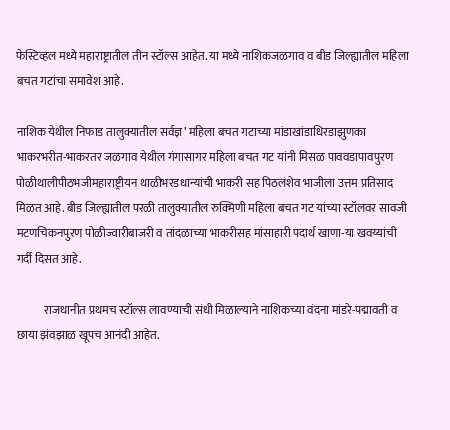फेस्टिव्हल मध्ये महाराष्ट्रातील तीन स्टॉल्स आहेत. या मध्ये नाशिकजळगाव व बीड जिल्ह्यातील महिला बचत गटांचा समावेश आहे.

नाशिक येथील निफाड तालुक्यातील सर्वज्ञ’ महिला बचत गटाच्या मांडाखांडाधिरडाझुणका भाकरभरीत-भाकरतर जळगाव येथील गंगासागर महिला बचत गट यांनी मिसळ पाववडापावपुरण पोळीथालीपीठभजीमहाराष्ट्रीयन थाळीभरडधान्यांची भाकरी सह पिठलंशेव भाजीला उत्तम प्रतिसाद मिळत आहे. बीड जिल्ह्यातील परळी तालुक्यातील रुक्मिणी महिला बचत गट यांच्या स्टॉलवर सावजी मटणचिकनपुरण पोळीज्वारीबाजरी व तांदळाच्या भाकरीसह मांसाहारी पदार्थ खाणा-या खवय्यांची गर्दी दिसत आहे.

            राजधानीत प्रथमच स्टॉल्स लावण्याची संधी मिळाल्याने नाशिकच्या वंदना मांडरे-पद्मावती व छाया झंवझाळ खूपच आनंदी आहेत.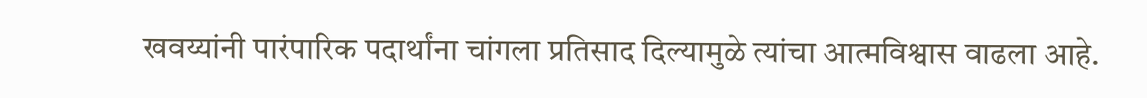खवय्यांनी पारंपारिक पदार्थांना चांगला प्रतिसाद दिल्यामुळे त्यांचा आत्मविश्वास वाढला आहे.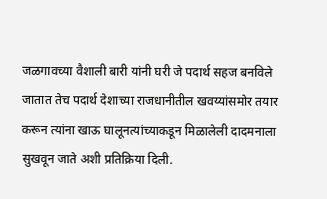जळगावच्या वैशाली बारी यांनी घरी जे पदार्थ सहज बनविले जातात तेच पदार्थ देशाच्या राजधानीतील खवय्यांसमोर तयार करून त्यांना खाऊ घालूनत्यांच्याकडून मिळालेली दादमनाला सुखवून जाते अशी प्रतिक्रिया दिली.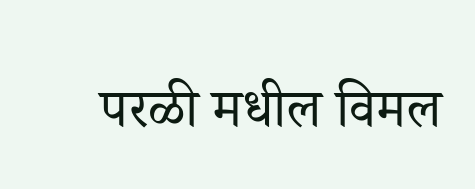परळी मधील विमल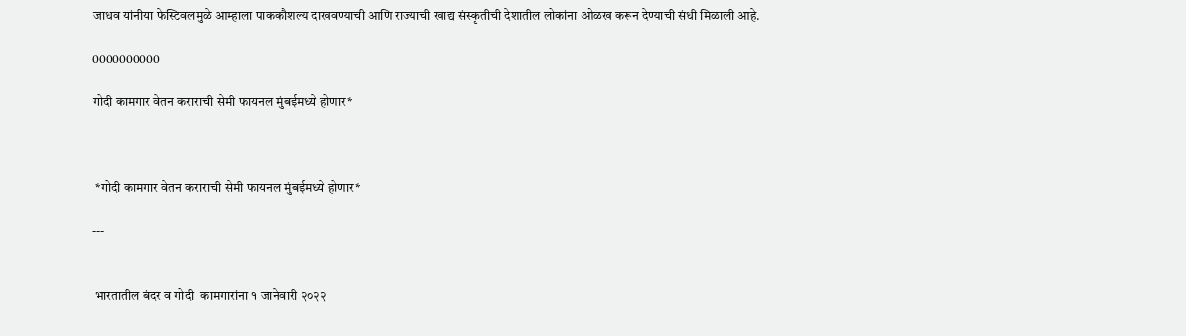जाधव यांनीया फेस्टिवलमुळे आम्हाला पाककौशल्य दाखवण्याची आणि राज्याची खाद्य संस्कृतीची देशातील लोकांना ओळख करून देण्याची संधी मिळाली आहे.

0000000000

गोदी कामगार वेतन कराराची सेमी फायनल मुंबईमध्ये होणार*



 *गोदी कामगार वेतन कराराची सेमी फायनल मुंबईमध्ये होणार*

---


 भारतातील बंदर व गोदी  कामगारांना १ जानेवारी २०२२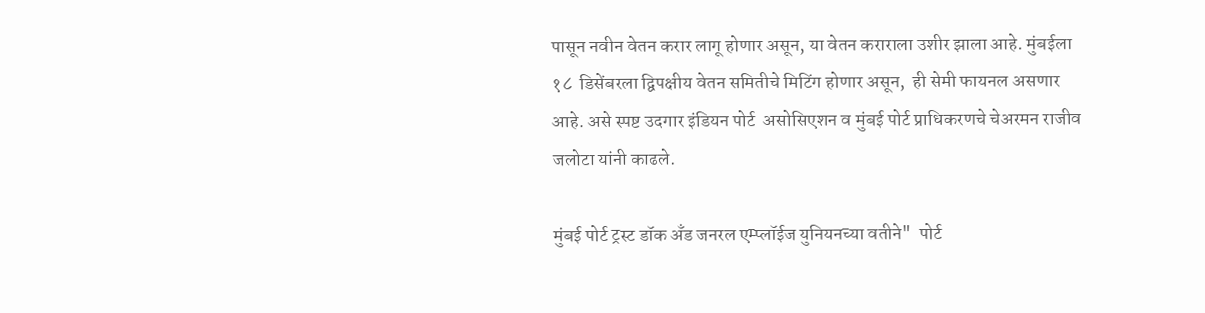पासून नवीन वेतन करार लागू होणार असून, या वेतन कराराला उशीर झाला आहे. मुंबईला १८  डिसेंबरला द्विपक्षीय वेतन समितीचे मिटिंग होणार असून,  ही सेमी फायनल असणार आहे. असे स्पष्ट उदगार इंडियन पोर्ट  असोसिएशन व मुंबई पोर्ट प्राधिकरणचे चेअरमन राजीव जलोटा यांनी काढले.

मुंबई पोर्ट ट्रस्ट डॉक अँड जनरल एम्प्लॉईज युनियनच्या वतीने"  पोर्ट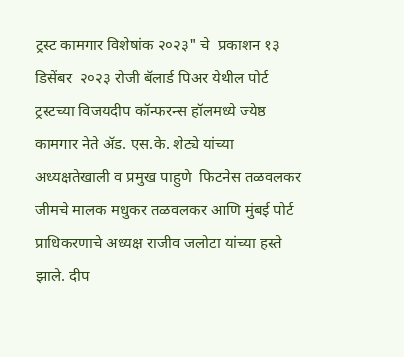ट्रस्ट कामगार विशेषांक २०२३" चे  प्रकाशन १३ डिसेंबर  २०२३ रोजी बॅलार्ड पिअर येथील पोर्ट ट्रस्टच्या विजयदीप कॉन्फरन्स हॉलमध्ये ज्येष्ठ कामगार नेते ॲड. एस.के. शेट्ये यांच्या अध्यक्षतेखाली व प्रमुख पाहुणे  फिटनेस तळवलकर जीमचे मालक मधुकर तळवलकर आणि मुंबई पोर्ट  प्राधिकरणाचे अध्यक्ष राजीव जलोटा यांच्या हस्ते झाले. दीप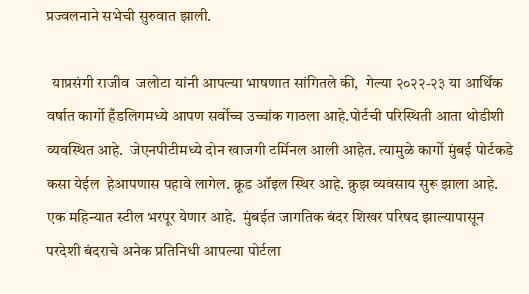प्रज्वलनाने सभेची सुरुवात झाली.

  याप्रसंगी राजीव  जलोटा यांनी आपल्या भाषणात सांगितले की,  गेल्या २०२२-२३ या आर्थिक वर्षात कार्गो हँडलिगमध्ये आपण सर्वोच्च उच्चांक गाठला आहे.पोर्टची परिस्थिती आता थोडीशी व्यवस्थित आहे.  जेएनपीटीमध्ये दोन खाजगी टर्मिनल आली आहेत. त्यामुळे कार्गो मुंबई पोर्टकडे कसा येईल  हेआपणास पहावे लागेल. क्रूड ऑइल स्थिर आहे. क्रुझ व्यवसाय सुरू झाला आहे. एक महिन्यात स्टील भरपूर येणार आहे.  मुंबईत जागतिक बंदर शिखर परिषद झाल्यापासून परदेशी बंदराचे अनेक प्रतिनिधी आपल्या पोर्टला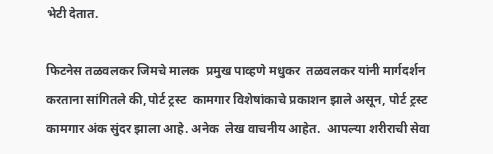भेटी देतात.

फिटनेस तळवलकर जिमचे मालक  प्रमुख पाव्हणे मधुकर  तळवलकर यांनी मार्गदर्शन करताना सांगितले की,पोर्ट ट्रस्ट  कामगार विशेषांकाचे प्रकाशन झाले असून, पोर्ट ट्रस्ट कामगार अंक सुंदर झाला आहे. अनेक  लेख वाचनीय आहेत.  आपल्या शरीराची सेवा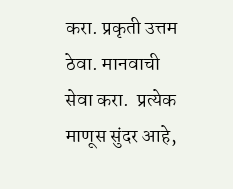करा. प्रकृती उत्तम ठेवा. मानवाची सेवा करा.  प्रत्येक माणूस सुंदर आहे,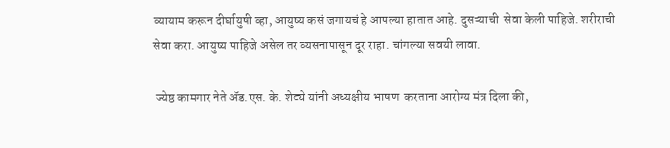व्यायाम करून दीर्घायुषी व्हा, आयुष्य कसं जगायचं हे आपल्या हातात आहे. दुसऱ्याची  सेवा केली पाहिजे. शरीराची सेवा करा. आयुष्य पाहिजे असेल तर व्यसनापासून दूर राहा. चांगल्या सवयी लावा.

 ज्येष्ठ कामगार नेते ॲड.एस. के. शेट्ये यांनी अध्यक्षीय भाषण  करताना आरोग्य मंत्र दिला की,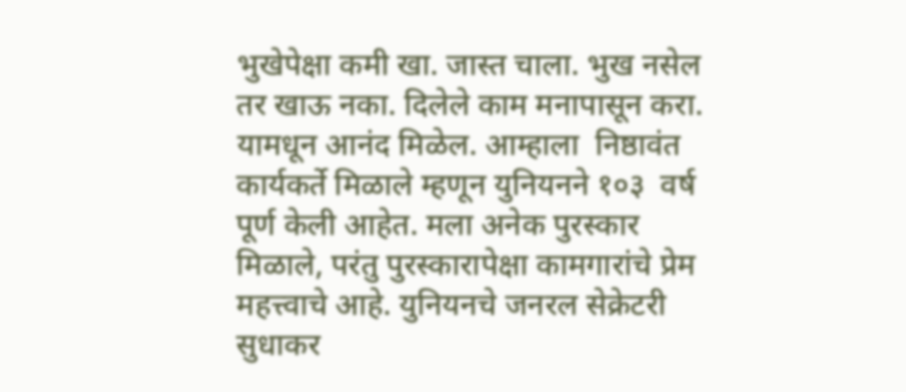भुखेपेक्षा कमी खा. जास्त चाला. भुख नसेल तर खाऊ नका. दिलेले काम मनापासून करा. यामधून आनंद मिळेल. आम्हाला  निष्ठावंत कार्यकर्ते मिळाले म्हणून युनियनने १०३  वर्ष पूर्ण केली आहेत. मला अनेक पुरस्कार मिळाले, परंतु पुरस्कारापेक्षा कामगारांचे प्रेम महत्त्वाचे आहे. युनियनचे जनरल सेक्रेटरी सुधाकर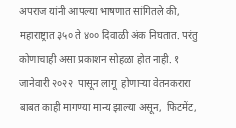अपराज यांनी आपल्या भाषणात सांगितले की, महाराष्ट्रात ३५० ते ४०० दिवाळी अंक निघतात. परंतु  कोणाचाही असा प्रकाशन सोहळा होत नाही. १ जानेवारी २०२२  पासून लागू  होणाऱ्या वेतनकरारा बाबत काही मागण्या मान्य झाल्या असून,  फिटमेंट,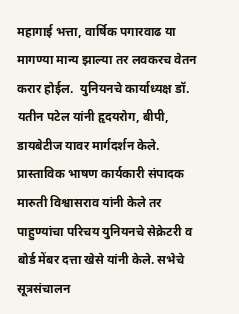महागाई भत्ता, वार्षिक पगारवाढ या मागण्या मान्य झाल्या तर लवकरच वेतन करार होईल.  युनियनचे कार्याध्यक्ष डॉ. यतीन पटेल यांनी हृदयरोग, बीपी, डायबेटीज यावर मार्गदर्शन केले. प्रास्ताविक भाषण कार्यकारी संपादक मारुती विश्वासराव यांनी केले तर पाहुण्यांचा परिचय युनियनचे सेक्रेटरी व बोर्ड मेंबर दत्ता खेसे यांनी केले. सभेचे सूत्रसंचालन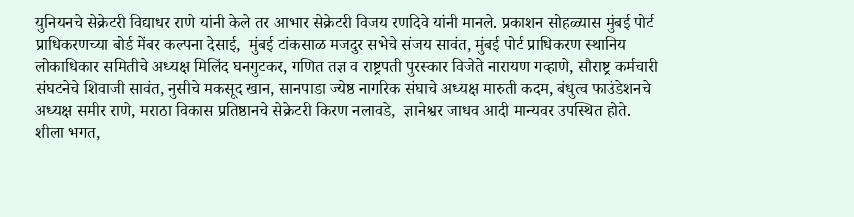युनियनचे सेक्रेटरी विद्याधर राणे यांनी केले तर आभार सेक्रेटरी विजय रणदिवे यांनी मानले. प्रकाशन सोहळ्यास मुंबई पोर्ट प्राधिकरणच्या बोर्ड मेंबर कल्पना देसाई,  मुंबई टांकसाळ मजदुर सभेचे संजय सावंत, मुंबई पोर्ट प्राधिकरण स्थानिय लोकाधिकार समितीचे अध्यक्ष मिलिंद घनगुटकर, गणित तज्ञ व राष्ट्रपती पुरस्कार विजेते नारायण गव्हाणे, सौराष्ट्र कर्मचारी संघटनेचे शिवाजी सावंत, नुसीचे मकसूद खान, सानपाडा ज्येष्ठ नागरिक संघाचे अध्यक्ष मारुती कदम, बंधुत्व फाउंडेशनचे अध्यक्ष समीर राणे, मराठा विकास प्रतिष्ठानचे सेक्रेटरी किरण नलावडे,  ज्ञानेश्वर जाधव आदी मान्यवर उपस्थित होते. शीला भगत,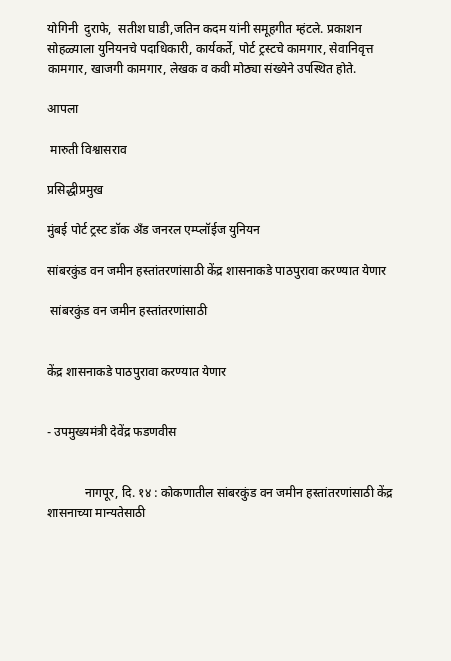योगिनी  दुराफे,  सतीश घाडी,जतिन कदम यांनी समूहगीत म्हंटले. प्रकाशन सोहळ्याला युनियनचे पदाधिकारी, कार्यकर्ते, पोर्ट ट्रस्टचे कामगार, सेवानिवृत्त कामगार, खाजगी कामगार, लेखक व कवी मोठ्या संख्येने उपस्थित होते.

आपला

 मारुती विश्वासराव

प्रसिद्धीप्रमुख

मुंबई पोर्ट ट्रस्ट डॉक अँड जनरल एम्प्लॉईज युनियन

सांबरकुंड वन जमीन हस्तांतरणांसाठी केंद्र शासनाकडे पाठपुरावा करण्यात येणार

 सांबरकुंड वन जमीन हस्तांतरणांसाठी


केंद्र शासनाकडे पाठपुरावा करण्यात येणार


- उपमुख्यमंत्री देवेंद्र फडणवीस


            नागपूर, दि. १४ : कोकणातील सांबरकुंड वन जमीन हस्तांतरणांसाठी केंद्र शासनाच्या मान्यतेसाठी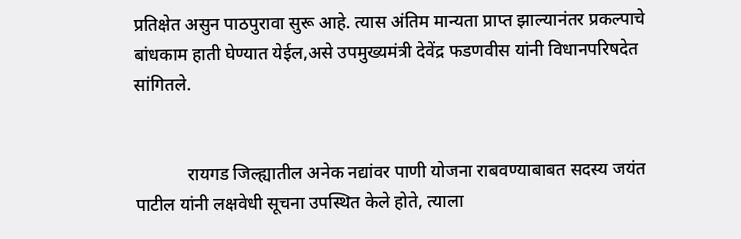प्रतिक्षेत असुन पाठपुरावा सुरू आहे. त्यास अंतिम मान्यता प्राप्त झाल्यानंतर प्रकल्पाचे बांधकाम हाती घेण्यात येईल,असे उपमुख्यमंत्री देवेंद्र फडणवीस यांनी विधानपरिषदेत सांगितले.


            रायगड जिल्ह्यातील अनेक नद्यांवर पाणी योजना राबवण्याबाबत सदस्य जयंत पाटील यांनी लक्षवेधी सूचना उपस्थित केले होते, त्याला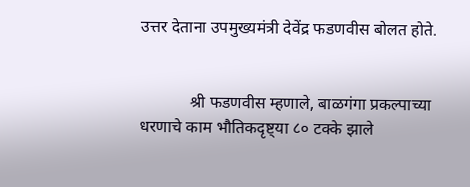उत्तर देताना उपमुख्यमंत्री देवेंद्र फडणवीस बोलत होते.


            श्री फडणवीस म्हणाले, बाळगंगा प्रकल्पाच्या धरणाचे काम भौतिकदृष्ट्या ८० टक्के झाले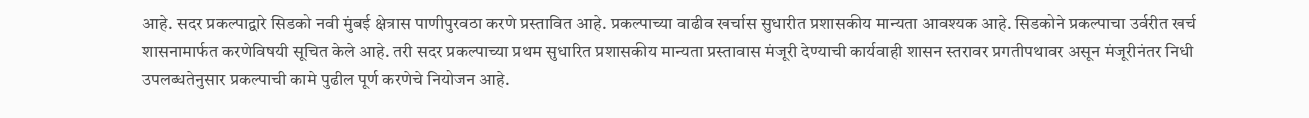आहे. सदर प्रकल्पाद्वारे सिडको नवी मुंबई क्षेत्रास पाणीपुरवठा करणे प्रस्तावित आहे. प्रकल्पाच्या वाढीव खर्चास सुधारीत प्रशासकीय मान्यता आवश्यक आहे. सिडकोने प्रकल्पाचा उर्वरीत खर्च शासनामार्फत करणेविषयी सूचित केले आहे. तरी सदर प्रकल्पाच्या प्रथम सुधारित प्रशासकीय मान्यता प्रस्तावास मंजूरी देण्याची कार्यवाही शासन स्तरावर प्रगतीपथावर असून मंजूरीनंतर निधी उपलब्धतेनुसार प्रकल्पाची कामे पुढील पूर्ण करणेचे नियोजन आहे.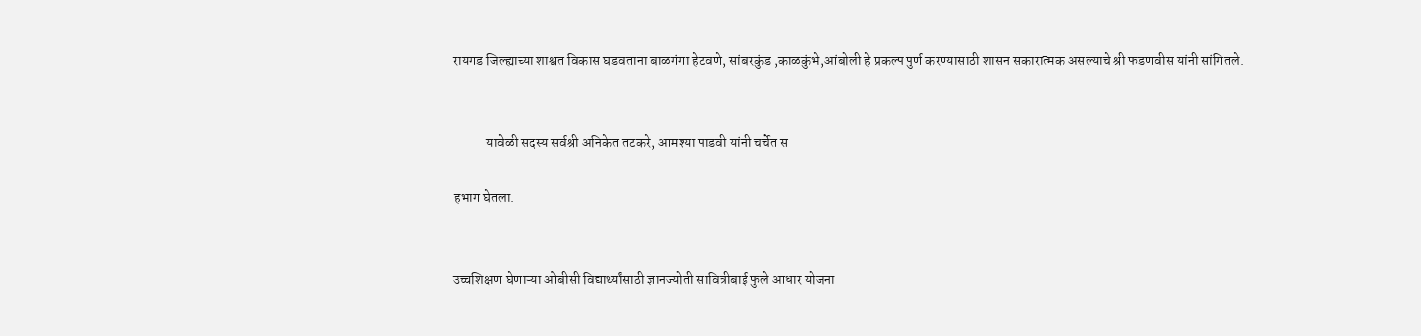रायगड जिल्ह्याच्या शाश्वत विकास घडवताना बाळगंगा हेटवणे, सांबरकुंड ,काळकुंभे,आंबोली हे प्रकल्प पुर्ण करण्यासाठी शासन सकारात्मक असल्याचे श्री फडणवीस यांनी सांगितले.


            यावेळी सदस्य सर्वश्री अनिकेत तटकरे, आमश्या पाडवी यांनी चर्चेत स

हभाग घेतला.


उच्चशिक्षण घेणाऱ्या ओबीसी विद्यार्थ्यांसाठी ज्ञानज्योती सावित्रीबाई फुले आधार योजना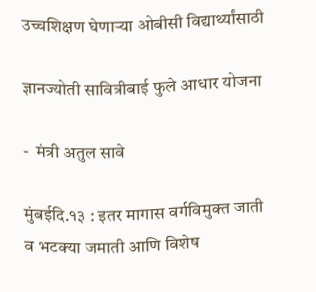उच्चशिक्षण घेणाऱ्या ओबीसी विद्यार्थ्यांसाठी

ज्ञानज्योती सावित्रीबाई फुले आधार योजना

-  मंत्री अतुल सावे

मुंबईदि.१३ : इतर मागास वर्गविमुक्त जाती व भटक्या जमाती आणि विशेष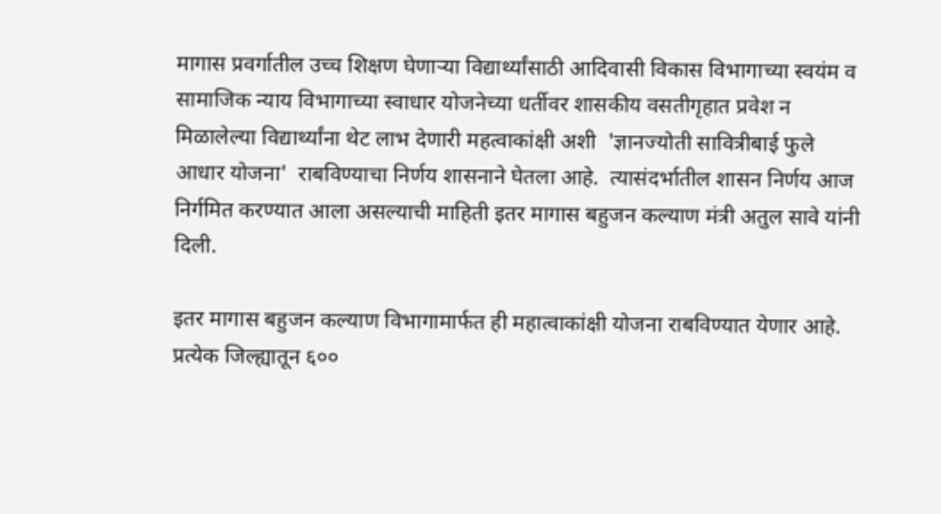मागास प्रवर्गातील उच्च शिक्षण घेणाऱ्या विद्यार्थ्यांसाठी आदिवासी विकास विभागाच्या स्वयंम व सामाजिक न्याय विभागाच्या स्वाधार योजनेच्या धर्तीवर शासकीय वसतीगृहात प्रवेश न मिळालेल्या विद्यार्थ्यांना थेट लाभ देणारी महत्वाकांक्षी अशी  'ज्ञानज्योती सावित्रीबाई फुले आधार योजना'  राबविण्याचा निर्णय शासनाने घेतला आहे.  त्यासंदर्भातील शासन निर्णय आज निर्गमित करण्यात आला असल्याची माहिती इतर मागास बहुजन कल्याण मंत्री अतुल सावे यांनी दिली.

इतर मागास बहुजन कल्याण विभागामार्फत ही महात्वाकांक्षी योजना राबविण्यात येणार आहे. प्रत्येक जिल्ह्यातून ६००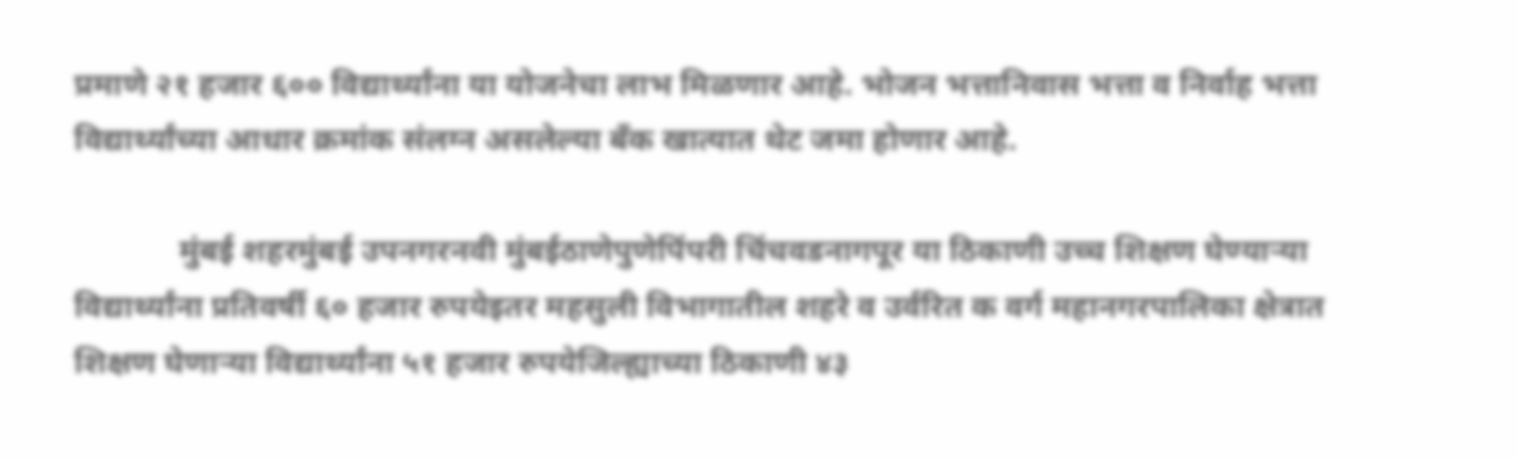प्रमाणे २१ हजार ६०० विद्यार्थ्यांना या योजनेचा लाभ मिळणार आहे. भोजन भत्तानिवास भत्ता व निर्वाह भत्ता विद्यार्थ्यांच्या आधार क्रमांक संलग्न असलेल्या बँक खात्यात थेट जमा होणार आहे.

             मुंबई शहरमुंबई उपनगरनवी मुंबईठाणेपुणेपिंपरी चिंचवडनागपूर या ठिकाणी उच्च शिक्षण घेण्याऱ्या विद्यार्थ्यांना प्रतिवर्षी ६० हजार रुपयेइतर महसुली विभागातील शहरे व उर्वरित क वर्ग महानगरपालिका क्षेत्रात शिक्षण घेणाऱ्या विद्यार्थ्यांना ५१ हजार रुपयेजिल्ह्याच्या ठिकाणी ४३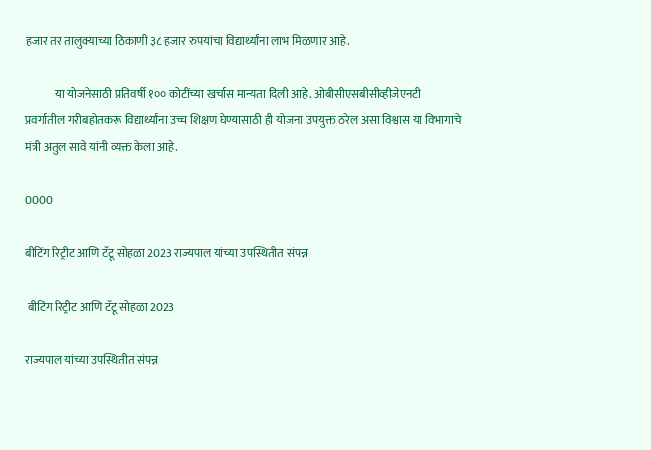हजार तर तालुक्याच्या ठिकाणी ३८ हजार रुपयांचा विद्यार्थ्यांना लाभ मिळणार आहे.

             या योजनेसाठी प्रतिवर्षी १०० कोटींच्या खर्चास मान्यता दिली आहे. ओबीसीएसबीसीव्हीजेएनटी प्रवर्गातील गरीबहोतकरू विद्यार्थ्यांना उच्च शिक्षण घेण्यासाठी ही योजना उपयुक्त ठरेल असा विश्वास या विभागाचे मंत्री अतुल सावे यांनी व्यक्त केला आहे.

0000

बीटिंग रिट्रीट आणि टॅटू सोहळा 2023 राज्यपाल यांच्या उपस्थितीत संपन्न

 बीटिंग रिट्रीट आणि टॅटू सोहळा 2023

राज्यपाल यांच्या उपस्थितीत संपन्न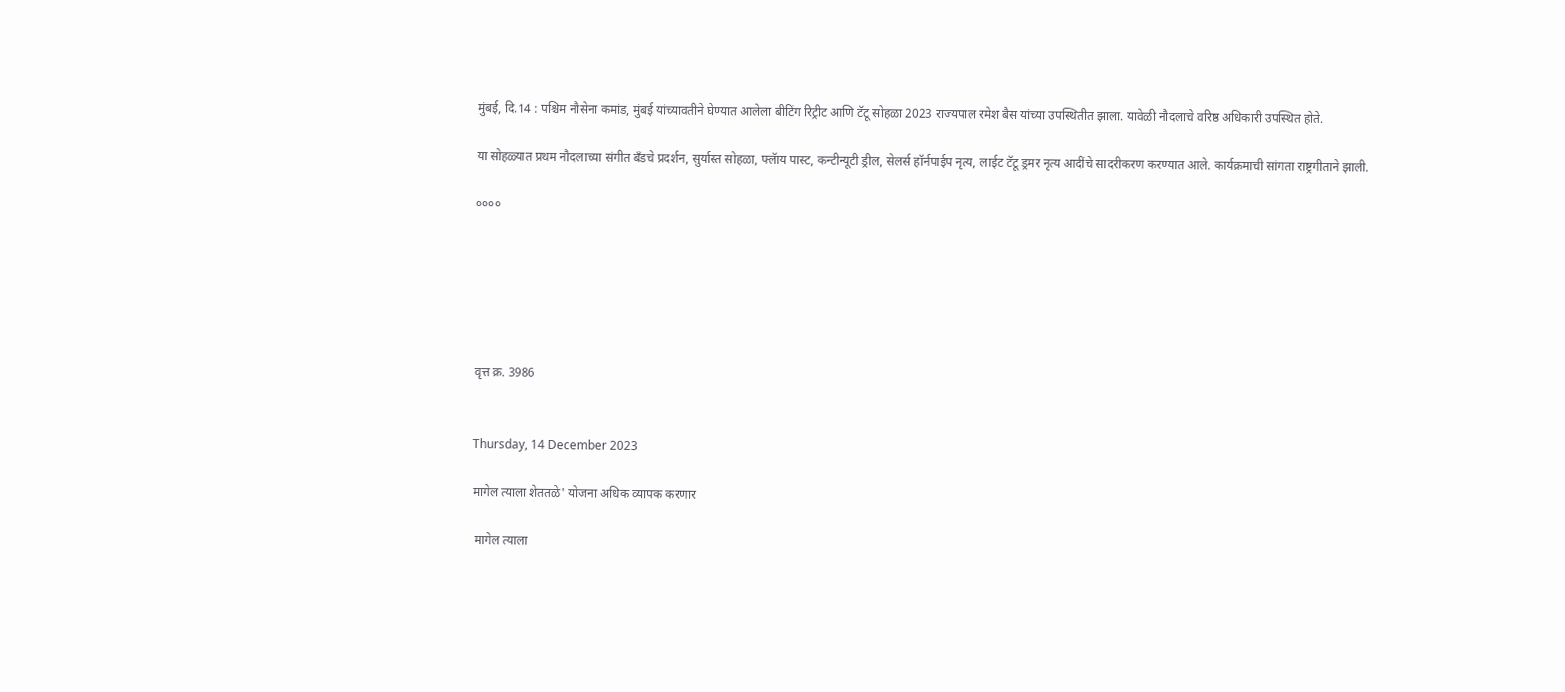मुंबई, दि.14 : पश्चिम नौसेना कमांड, मुंबई यांच्यावतीने घेण्यात आलेला बीटिंग रिट्रीट आणि टॅटू सोहळा 2023 राज्यपाल रमेश बैस यांच्या उपस्थितीत झाला. यावेळी नौदलाचे वरिष्ठ अधिकारी उपस्थित होते.

या सोहळ्यात प्रथम नौदलाच्या संगीत बँडचे प्रदर्शन, सुर्यास्त सोहळा, फ्लॅाय पास्ट, कन्टीन्यूटी ड्रील, सेलर्स हॉर्नपाईप नृत्य, लाईट टॅटू ड्रमर नृत्य आदींचे सादरीकरण करण्यात आले. कार्यक्रमाची सांगता राष्ट्रगीताने झाली.

००००






वृत्त क्र. 3986


Thursday, 14 December 2023

मागेल त्याला शेततळे' योजना अधिक व्यापक करणार

 मागेल त्याला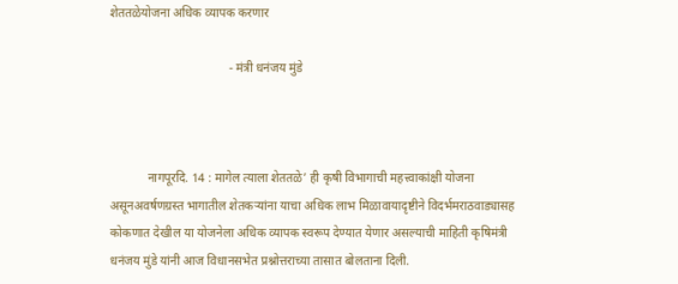शेततळेयोजना अधिक व्यापक करणार

                                      - मंत्री धनंजय मुंडे



            नागपूरदि. 14 : मागेल त्याला शेततळे’ ही कृषी विभागाची महत्त्वाकांक्षी योजना असूनअवर्षणग्रस्त भागातील शेतकऱ्यांना याचा अधिक लाभ मिळावायादृष्टीने विदर्भमराठवाड्यासह कोकणात देखील या योजनेला अधिक व्यापक स्वरूप देण्यात येणार असल्याची माहिती कृषिमंत्री धनंजय मुंडे यांनी आज विधानसभेत प्रश्नोत्तराच्या तासात बोलताना दिली.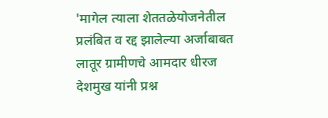'मागेल त्याला शेततळेयोजनेतील प्रलंबित व रद्द झालेल्या अर्जाबाबत लातूर ग्रामीणचे आमदार धीरज देशमुख यांनी प्रश्न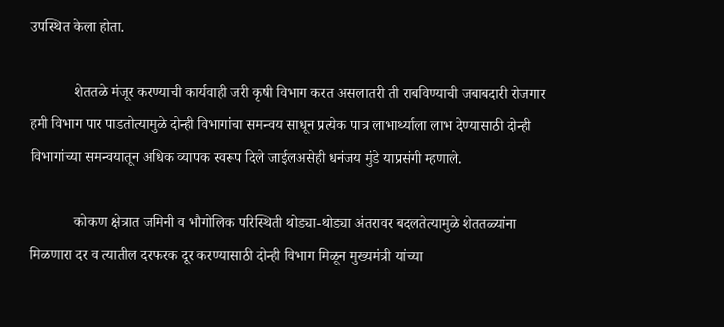उपस्थित केला होता.

            शेततळे मंजूर करण्याची कार्यवाही जरी कृषी विभाग करत असलातरी ती राबविण्याची जबाबदारी रोजगार हमी विभाग पार पाडतोत्यामुळे दोन्ही विभागांचा समन्वय साधून प्रत्येक पात्र लाभार्थ्याला लाभ देण्यासाठी दोन्ही विभागांच्या समन्वयातून अधिक व्यापक स्वरूप दिले जाईलअसेही धनंजय मुंडे याप्रसंगी म्हणाले.

            कोकण क्षेत्रात जमिनी व भौगोलिक परिस्थिती थोड्या-थोड्या अंतरावर बदलतेत्यामुळे शेततळ्यांना मिळणारा दर व त्यातील दरफरक दूर करण्यासाठी दोन्ही विभाग मिळून मुख्यमंत्री यांच्या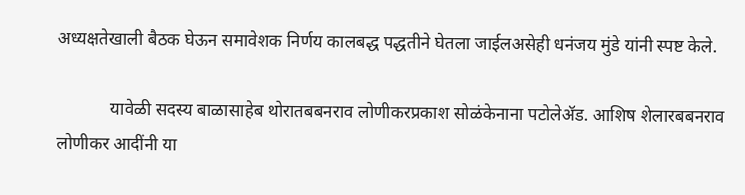अध्यक्षतेखाली बैठक घेऊन समावेशक निर्णय कालबद्ध पद्धतीने घेतला जाईलअसेही धनंजय मुंडे यांनी स्पष्ट केले.

            यावेळी सदस्य बाळासाहेब थोरातबबनराव लोणीकरप्रकाश सोळंकेनाना पटोलेॲड. आशिष शेलारबबनराव लोणीकर आदींनी या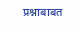प्रश्नाबाबत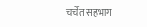चर्चेत सहभाग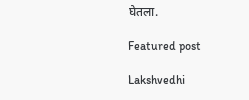घेतला.

Featured post

Lakshvedhi